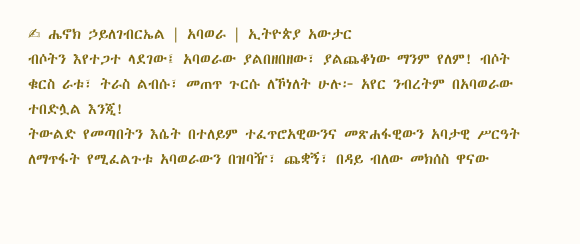✍ ሔኖክ ኃይለገብርኤል | አባወራ | ኢትዮጵያ አውታር
ብሶትን እየተጋተ ላደገው፤ አባወራው ያልበዘበዘው፣ ያልጨቆነው ማንም የለም! ብሶት ቁርስ ራቱ፣ ትራስ ልብሱ፣ መጠጥ ጉርሱ ለኾነለት ሁሉ፦ አየር ንብረትም በአባወራው ተበድሏል እንጂ!
ትውልድ የመጣበትን እሴት በተለይም ተፈጥሮአዊውንና መጽሐፋዊውን አባታዊ ሥርዓት ለማጥፋት የሚፈልጉቱ አባወራውን በዝባዥ፣ ጨቋኝ፣ በዳይ ብለው መክሰስ ዋናው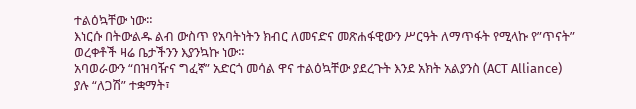ተልዕኳቸው ነው።
እነርሱ በትውልዱ ልብ ውስጥ የአባትነትን ክብር ለመናድና መጽሐፋዊውን ሥርዓት ለማጥፋት የሚላኩ የ”ጥናት” ወረቀቶች ዛሬ ቤታችንን እያንኳኩ ነው።
አባወራውን “በዝባዥና ግፈኛ” አድርጎ መሳል ዋና ተልዕኳቸው ያደረጉት እንደ አክት አልያንስ (ACT Alliance) ያሉ “ለጋሽ” ተቋማት፣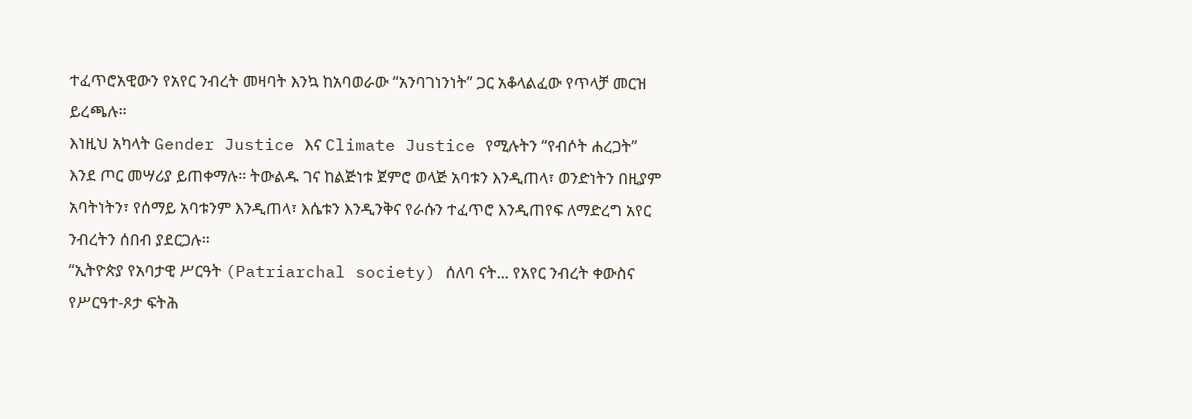ተፈጥሮአዊውን የአየር ንብረት መዛባት እንኳ ከአባወራው “አንባገነንነት” ጋር አቆላልፈው የጥላቻ መርዝ ይረጫሉ።
እነዚህ አካላት Gender Justice እና Climate Justice የሚሉትን “የብሶት ሐረጋት” እንደ ጦር መሣሪያ ይጠቀማሉ። ትውልዱ ገና ከልጅነቱ ጀምሮ ወላጅ አባቱን እንዲጠላ፣ ወንድነትን በዚያም አባትነትን፣ የሰማይ አባቱንም እንዲጠላ፣ እሴቱን እንዲንቅና የራሱን ተፈጥሮ እንዲጠየፍ ለማድረግ አየር ንብረትን ሰበብ ያደርጋሉ።
“ኢትዮጵያ የአባታዊ ሥርዓት (Patriarchal society) ሰለባ ናት... የአየር ንብረት ቀውስና የሥርዓተ-ጾታ ፍትሕ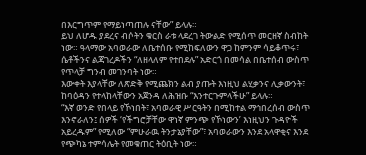በእርግጥም የማይነጣጠሉ ናቸው” ይላሉ።
ይህ ለሆዱ ያደረና ብሶትን ቁርስ ራቱ ላደረገ ትውልድ የሚሰጥ መርዘኛ ስብከት ነው። ዓላማው አባወራው ለቤተሰቡ የሚከፍለውን ዋጋ ከምንም ሳይቆጥሩ፣ ሴቶችንና ልጃገረዶችን “ለዘላለም የተበደሉ” አድርጎ በመሳል በቤተሰብ ውስጥ የጥላቻ ግንብ መገንባት ነው።
እውቀት እያላቸው ለጽድቅ የሚጨክን ልብ ያጡት እነዚህ ልሂቃንና ሊቃውንት፣ ከባዕዳን የተላከላቸውን አጀንዳ ለሕዝቡ “እንተርጉምላችሁ” ይላሉ።
“እኛ ወንድ የበላይ የኾነበት፣ አባወራዊ ሥርዓትን በሚከተል ማኅበረሰብ ውስጥ እንኖራለን፤ ሰዎች ‘የችግሮቻቸው ዋነኛ ምንጭ የኾነውን’ እነዚህን ጉዳዮች አይረዱም” የሚለው “ምሁራዉ ትንታኔያቸው”፣ አባወራውን እንደ አላዋቂና እንደ የጭካኔ ተምሳሌት የመቁጠር ትዕቢት ነው።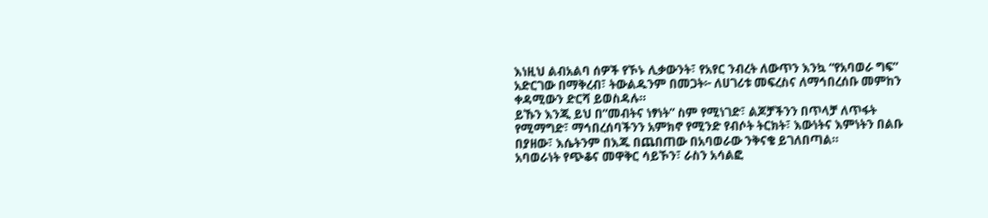እነዚህ ልብአልባ ሰዎች የኾኑ ሊቃውንት፣ የአየር ንብረት ለውጥን እንኳ “የአባወራ ግፍ” አድርገው በማቅረብ፣ ትውልዱንም በመጋት፦ ለሀገሪቱ መፍረስና ለማኅበረሰቡ መምከን ቀዳሚውን ድርሻ ይወስዳሉ።
ይኹን እንጂ ይህ በ”መብትና ነፃነት” ስም የሚነገድ፣ ልጆቻችንን በጥላቻ ለጥፋት የሚማግድ፣ ማኅበረሰባችንን አምክኖ የሚንድ የብሶት ትርክት፣ እውነትና እምነትን በልቡ በያዘው፣ እሴትንም በእጁ በጨበጠው በአባወራው ንቅናቄ ይገለበጣል።
አባወራነት የጭቆና መዋቅር ሳይኾን፣ ራስን አሳልፎ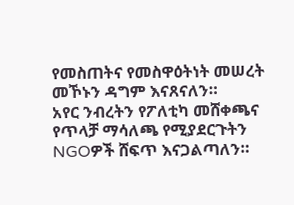የመስጠትና የመስዋዕትነት መሠረት መኾኑን ዳግም እናጸናለን።
አየር ንብረትን የፖለቲካ መሸቀጫና የጥላቻ ማሳለጫ የሚያደርጉትን NGOዎች ሸፍጥ እናጋልጣለን።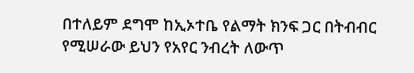በተለይም ደግሞ ከኢኦተቤ የልማት ክንፍ ጋር በትብብር የሚሠራው ይህን የአየር ንብረት ለውጥ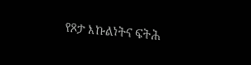የጾታ እኩልነትና ፍትሕ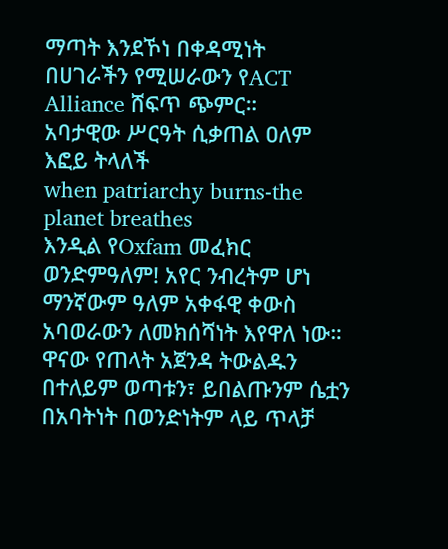ማጣት እንደኾነ በቀዳሚነት በሀገራችን የሚሠራውን የACT Alliance ሸፍጥ ጭምር።
አባታዊው ሥርዓት ሲቃጠል ዐለም እፎይ ትላለች
when patriarchy burns-the planet breathes
እንዲል የOxfam መፈክር
ወንድምዓለም! አየር ንብረትም ሆነ ማንኛውም ዓለም አቀፋዊ ቀውስ አባወራውን ለመክሰሻነት እየዋለ ነው። ዋናው የጠላት አጀንዳ ትውልዱን በተለይም ወጣቱን፣ ይበልጡንም ሴቷን በአባትነት በወንድነትም ላይ ጥላቻ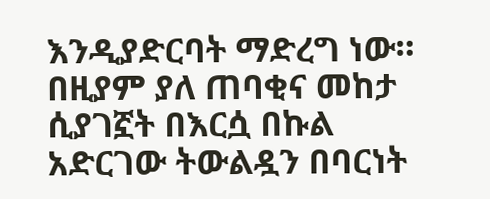እንዲያድርባት ማድረግ ነው።
በዚያም ያለ ጠባቂና መከታ ሲያገኟት በእርሷ በኩል አድርገው ትውልዷን በባርነት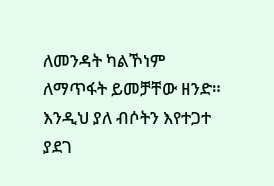ለመንዳት ካልኾነም ለማጥፋት ይመቻቸው ዘንድ።
እንዲህ ያለ ብሶትን እየተጋተ ያደገ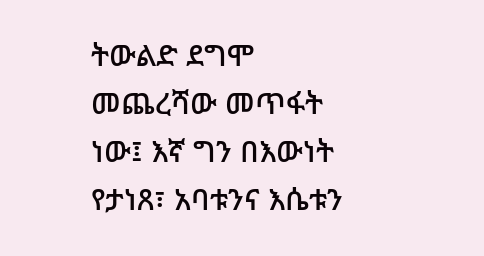ትውልድ ደግሞ መጨረሻው መጥፋት ነው፤ እኛ ግን በእውነት የታነጸ፣ አባቱንና እሴቱን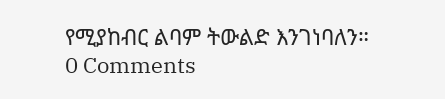የሚያከብር ልባም ትውልድ እንገነባለን።
0 Comments